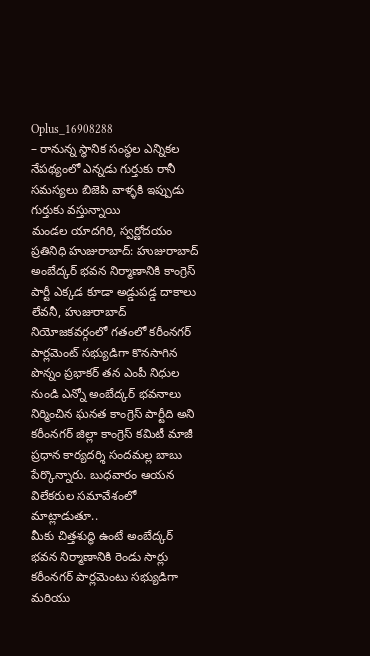Oplus_16908288
– రానున్న స్థానిక సంస్థల ఎన్నికల నేపథ్యంలో ఎన్నడు గుర్తుకు రానీ సమస్యలు బిజెపి వాళ్ళకి ఇప్పుడు గుర్తుకు వస్తున్నాయి
మండల యాదగిరి, స్వర్ణోదయం ప్రతినిధి హుజురాబాద్: హుజురాబాద్ అంబేద్కర్ భవన నిర్మాణానికి కాంగ్రెస్ పార్టీ ఎక్కడ కూడా అడ్డుపడ్డ దాకాలు లేవనీ, హుజురాబాద్ నియోజకవర్గంలో గతంలో కరీంనగర్ పార్లమెంట్ సభ్యుడిగా కొనసాగిన పొన్నం ప్రభాకర్ తన ఎంపీ నిధుల నుండి ఎన్నో అంబేద్కర్ భవనాలు నిర్మించిన ఘనత కాంగ్రెస్ పార్టీది అని కరీంనగర్ జిల్లా కాంగ్రెస్ కమిటీ మాజీ ప్రధాన కార్యదర్శి సందమల్ల బాబు పేర్కొన్నారు. బుధవారం ఆయన విలేకరుల సమావేశంలో మాట్లాడుతూ..
మీకు చిత్తశుద్ధి ఉంటే అంబేద్కర్ భవన నిర్మాణానికి రెండు సార్లు కరీంనగర్ పార్లమెంటు సభ్యుడిగా మరియు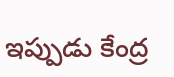ఇప్పుడు కేంద్ర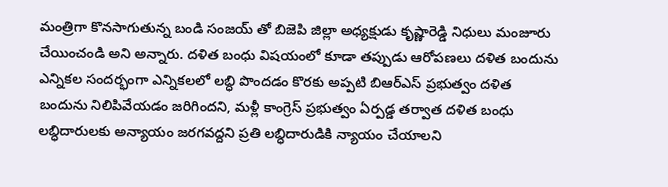మంత్రిగా కొనసాగుతున్న బండి సంజయ్ తో బిజెపి జిల్లా అధ్యక్షుడు కృష్ణారెడ్డి నిధులు మంజూరు చేయించండి అని అన్నారు. దళిత బంధు విషయంలో కూడా తప్పుడు ఆరోపణలు దళిత బందును ఎన్నికల సందర్భంగా ఎన్నికలలో లబ్ధి పొందడం కొరకు అప్పటి బిఆర్ఎస్ ప్రభుత్వం దళిత బందును నిలిపివేయడం జరిగిందని, మళ్లీ కాంగ్రెస్ ప్రభుత్వం ఏర్పడ్డ తర్వాత దళిత బంధు లబ్ధిదారులకు అన్యాయం జరగవద్దని ప్రతి లబ్ధిదారుడికి న్యాయం చేయాలని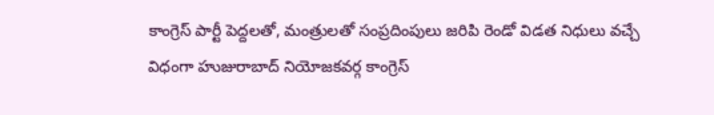కాంగ్రెస్ పార్టీ పెద్దలతో, మంత్రులతో సంప్రదింపులు జరిపి రెండో విడత నిధులు వచ్చే విధంగా హుజురాబాద్ నియోజకవర్గ కాంగ్రెస్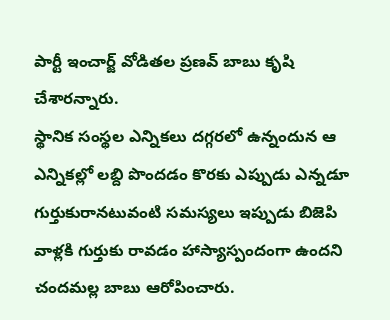పార్టీ ఇంచార్జ్ వోడితల ప్రణవ్ బాబు కృషి చేశారన్నారు.
స్థానిక సంస్థల ఎన్నికలు దగ్గరలో ఉన్నందున ఆ ఎన్నికల్లో లబ్ది పొందడం కొరకు ఎప్పుడు ఎన్నడూ గుర్తుకురానటువంటి సమస్యలు ఇప్పుడు బిజెపి వాళ్లకి గుర్తుకు రావడం హాస్యాస్పందంగా ఉందని చందమల్ల బాబు ఆరోపించారు.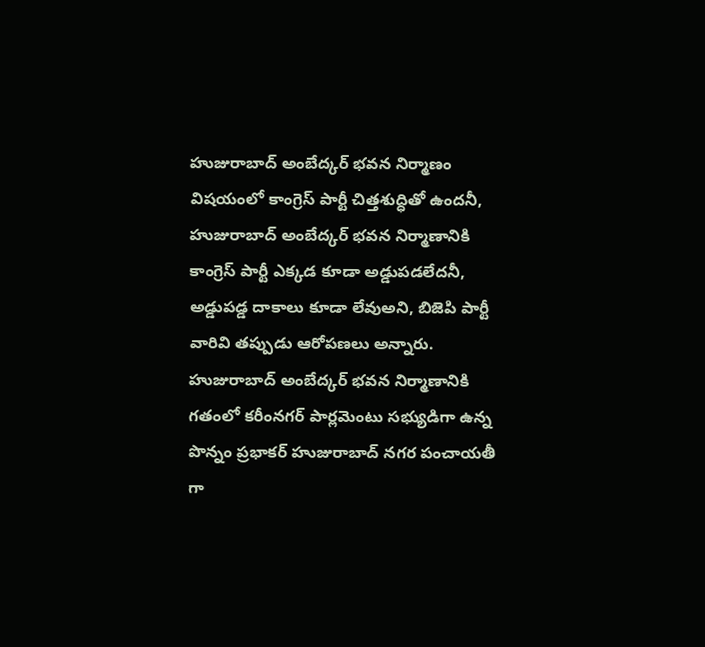హుజురాబాద్ అంబేద్కర్ భవన నిర్మాణం విషయంలో కాంగ్రెస్ పార్టీ చిత్తశుద్ధితో ఉందనీ, హుజురాబాద్ అంబేద్కర్ భవన నిర్మాణానికి కాంగ్రెస్ పార్టీ ఎక్కడ కూడా అడ్డుపడలేదనీ, అడ్డుపడ్డ దాకాలు కూడా లేవుఅని, బిజెపి పార్టీ వారివి తప్పుడు ఆరోపణలు అన్నారు. హుజురాబాద్ అంబేద్కర్ భవన నిర్మాణానికి గతంలో కరీంనగర్ పార్లమెంటు సభ్యుడిగా ఉన్న పొన్నం ప్రభాకర్ హుజురాబాద్ నగర పంచాయతీ గా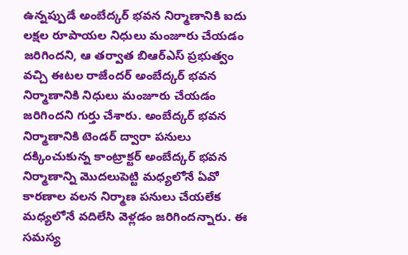ఉన్నప్పుడే అంబేద్కర్ భవన నిర్మాణానికి ఐదు లక్షల రూపాయల నిధులు మంజూరు చేయడం జరిగిందని, ఆ తర్వాత బిఆర్ఎస్ ప్రభుత్వం వచ్చి ఈటల రాజేందర్ అంబేద్కర్ భవన నిర్మాణానికి నిధులు మంజూరు చేయడం జరిగిందని గుర్తు చేశారు. అంబేద్కర్ భవన నిర్మాణానికి టెండర్ ద్వారా పనులు దక్కించుకున్న కాంట్రాక్టర్ అంబేద్కర్ భవన నిర్మాణాన్ని మొదలుపెట్టి మధ్యలోనే ఏవో కారణాల వలన నిర్మాణ పనులు చేయలేక మధ్యలోనే వదిలేసి వెళ్లడం జరిగిందన్నారు. ఈ సమస్య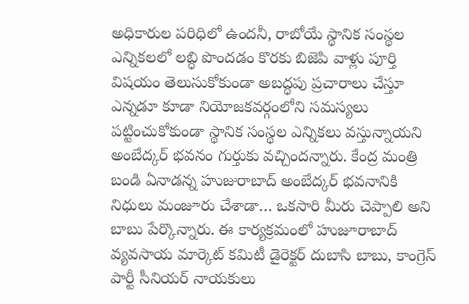అధికారుల పరిధిలో ఉందనీ, రాబోయే స్థానిక సంస్థల ఎన్నికలలో లబ్ధి పొందడం కొరకు బిజెపి వాళ్లు పూర్తి విషయం తెలుసుకోకుండా అబద్ధపు ప్రచారాలు చేస్తూ ఎన్నడూ కూడా నియోజకవర్గంలోని సమస్యలు పట్టించుకోకుండా స్థానిక సంస్థల ఎన్నికలు వస్తున్నాయని అంబేద్కర్ భవనం గుర్తుకు వచ్చిందన్నారు. కేంద్ర మంత్రి బండి ఏనాడన్న హుజురాబాద్ అంబేద్కర్ భవనానికి నిధులు మంజూరు చేశాడా… ఒకసారి మీరు చెప్పాలి అని బాబు పేర్కొన్నారు. ఈ కార్యక్రమంలో హుజూరాబాద్ వ్యవసాయ మార్కెట్ కమిటీ డైరెక్టర్ దుబాసి బాబు, కాంగ్రెస్ పార్టీ సీనియర్ నాయకులు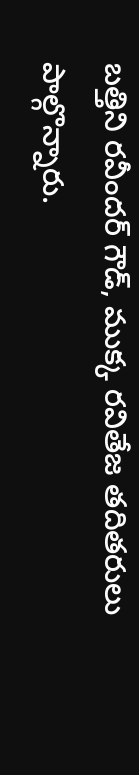బత్తిని రవీందర్ గౌడ్, ముక్క రవితేజ తదితరులు పాల్గొన్నారు.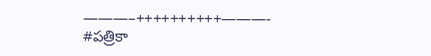———–++++++++++———-
#పత్రికా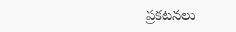ప్రకటనలు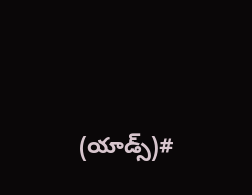(యాడ్స్)#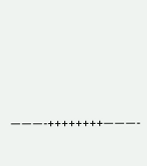———-++++++++———-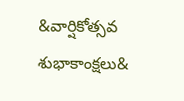&వార్షికోత్సవ శుభాకాంక్షలు&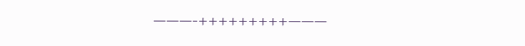———-+++++++++———